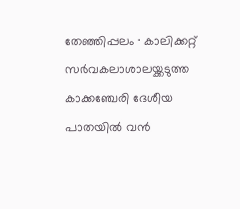തേഞ്ഞിപ്പലം ∙ കാലിക്കറ്റ് സർവകലാശാലയ്ക്കടുത്ത കാക്കഞ്ചേരി ദേശീയ പാതയിൽ വൻ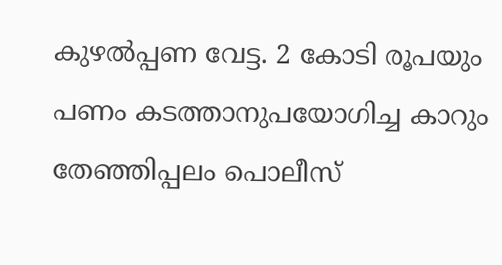കുഴൽപ്പണ വേട്ട. 2 കോടി രൂപയും പണം കടത്താനുപയോഗിച്ച കാറും തേഞ്ഞിപ്പലം പൊലീസ്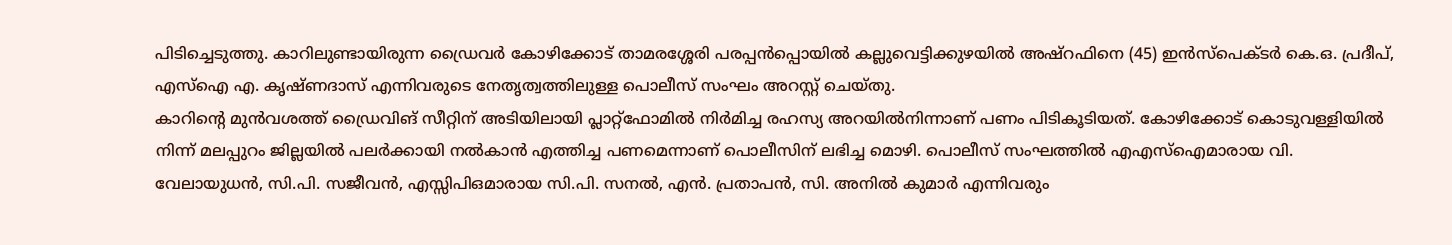പിടിച്ചെടുത്തു. കാറിലുണ്ടായിരുന്ന ഡ്രൈവർ കോഴിക്കോട് താമരശ്ശേരി പരപ്പൻപ്പൊയിൽ കല്ലുവെട്ടിക്കുഴയിൽ അഷ്റഫിനെ (45) ഇൻസ്പെക്ടർ കെ.ഒ. പ്രദീപ്, എസ്ഐ എ. കൃഷ്ണദാസ് എന്നിവരുടെ നേതൃത്വത്തിലുള്ള പൊലീസ് സംഘം അറസ്റ്റ് ചെയ്തു.
കാറിന്റെ മുൻവശത്ത് ഡ്രൈവിങ് സീറ്റിന് അടിയിലായി പ്ലാറ്റ്ഫോമിൽ നിർമിച്ച രഹസ്യ അറയിൽനിന്നാണ് പണം പിടികൂടിയത്. കോഴിക്കോട് കൊടുവള്ളിയിൽ നിന്ന് മലപ്പുറം ജില്ലയിൽ പലർക്കായി നൽകാൻ എത്തിച്ച പണമെന്നാണ് പൊലീസിന് ലഭിച്ച മൊഴി. പൊലീസ് സംഘത്തിൽ എഎസ്ഐമാരായ വി. വേലായുധൻ, സി.പി. സജീവൻ, എസ്സിപിഒമാരായ സി.പി. സനൽ, എൻ. പ്രതാപൻ, സി. അനിൽ കുമാർ എന്നിവരും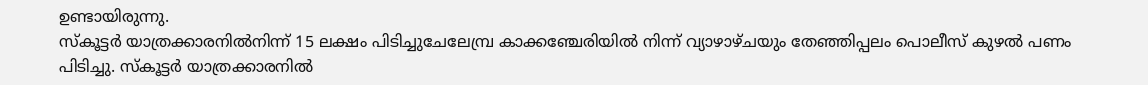ഉണ്ടായിരുന്നു.
സ്കൂട്ടർ യാത്രക്കാരനിൽനിന്ന് 15 ലക്ഷം പിടിച്ചുചേലേമ്പ്ര കാക്കഞ്ചേരിയിൽ നിന്ന് വ്യാഴാഴ്ചയും തേഞ്ഞിപ്പലം പൊലീസ് കുഴൽ പണം പിടിച്ചു. സ്കൂട്ടർ യാത്രക്കാരനിൽ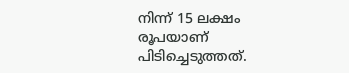നിന്ന് 15 ലക്ഷം രൂപയാണ് പിടിച്ചെടുത്തത്.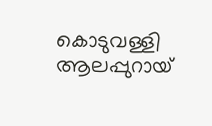കൊടുവള്ളി ആലപ്പുറായ്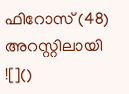ഫിറോസ് (48) അറസ്റ്റിലായി
![]()